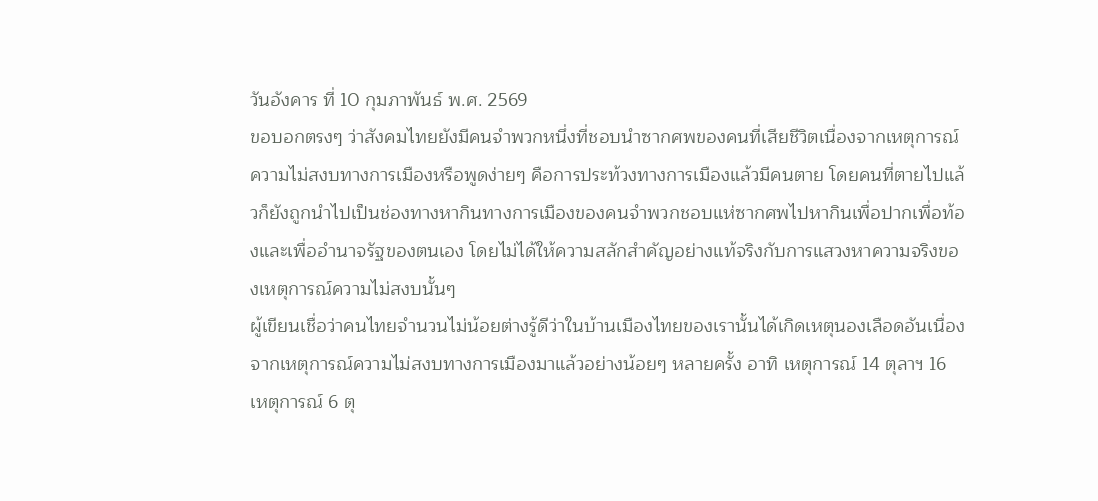วันอังคาร ที่ 10 กุมภาพันธ์ พ.ศ. 2569
ขอบอกตรงๆ ว่าสังคมไทยยังมีคนจำพวกหนึ่งที่ชอบนำซากศพของคนที่เสียชีวิตเนื่องจากเหตุการณ์ความไม่สงบทางการเมืองหรือพูดง่ายๆ คือการประท้วงทางการเมืองแล้วมีคนตาย โดยคนที่ตายไปแล้วก็ยังถูกนำไปเป็นช่องทางหากินทางการเมืองของคนจำพวกชอบแห่ซากศพไปหากินเพื่อปากเพื่อท้องและเพื่ออำนาจรัฐของตนเอง โดยไม่ได้ให้ความสลักสำคัญอย่างแท้จริงกับการแสวงหาความจริงของเหตุการณ์ความไม่สงบนั้นๆ
ผู้เขียนเชื่อว่าคนไทยจำนวนไม่น้อยต่างรู้ดีว่าในบ้านเมืองไทยของเรานั้นได้เกิดเหตุนองเลือดอันเนื่องจากเหตุการณ์ความไม่สงบทางการเมืองมาแล้วอย่างน้อยๆ หลายครั้ง อาทิ เหตุการณ์ 14 ตุลาฯ 16 เหตุการณ์ 6 ตุ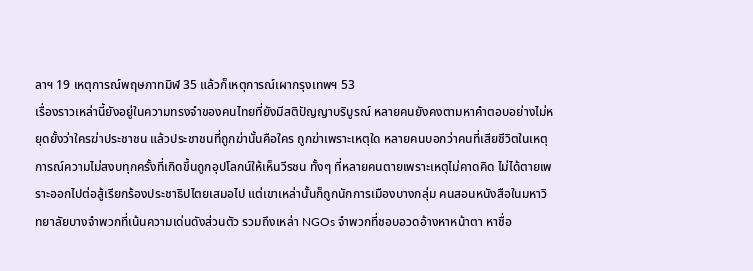ลาฯ 19 เหตุการณ์พฤษภาทมิฬ 35 แล้วก็เหตุการณ์เผากรุงเทพฯ 53
เรื่องราวเหล่านี้ยังอยู่ในความทรงจำของคนไทยที่ยังมีสติปัญญาบริบูรณ์ หลายคนยังคงตามหาคำตอบอย่างไม่หยุดยั้งว่าใครฆ่าประชาชน แล้วประชาชนที่ถูกฆ่านั้นคือใคร ถูกฆ่าเพราะเหตุใด หลายคนบอกว่าคนที่เสียชีวิตในเหตุการณ์ความไม่สงบทุกครั้งที่เกิดขึ้นถูกอุปโลกน์ให้เห็นวีรชน ทั้งๆ ที่หลายคนตายเพราะเหตุไม่คาดคิด ไม่ได้ตายเพราะออกไปต่อสู้เรียกร้องประชาธิปไตยเสมอไป แต่เขาเหล่านั้นก็ถูกนักการเมืองบางกลุ่ม คนสอนหนังสือในมหาวิทยาลัยบางจำพวกที่เน้นความเด่นดังส่วนตัว รวมถึงเหล่า NGOs จำพวกที่ชอบอวดอ้างหาหน้าตา หาชื่อ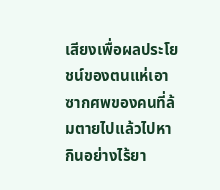เสียงเพื่อผลประโยชน์ของตนแห่เอาซากศพของคนที่ล้มตายไปแล้วไปหากินอย่างไร้ยา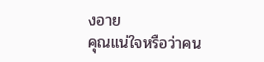งอาย
คุณแน่ใจหรือว่าคน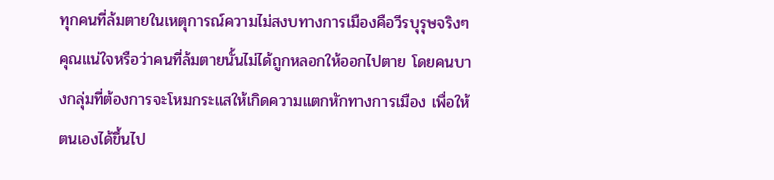ทุกคนที่ล้มตายในเหตุการณ์ความไม่สงบทางการเมืองคือวีรบุรุษจริงๆ คุณแน่ใจหรือว่าคนที่ล้มตายนั้นไม่ได้ถูกหลอกให้ออกไปตาย โดยคนบางกลุ่มที่ต้องการจะโหมกระแสให้เกิดความแตกหักทางการเมือง เพื่อให้ตนเองได้ขึ้นไป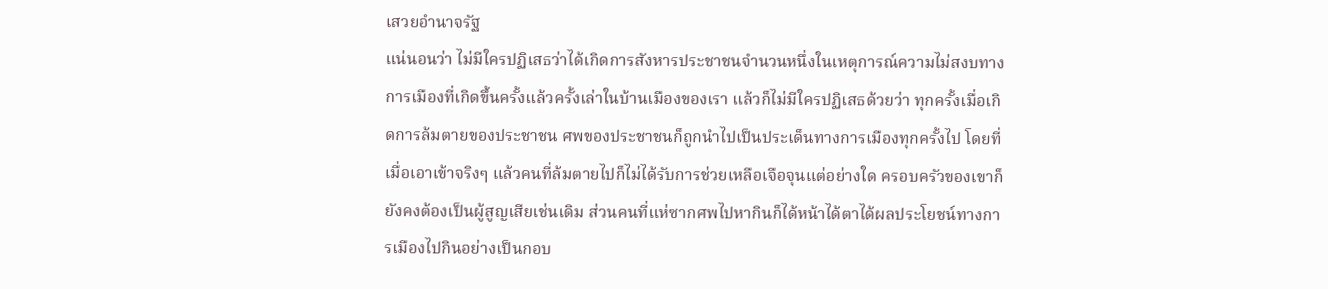เสวยอำนาจรัฐ
แน่นอนว่า ไม่มีใครปฏิเสธว่าได้เกิดการสังหารประชาชนจำนวนหนึ่งในเหตุการณ์ความไม่สงบทางการเมืองที่เกิดขึ้นครั้งแล้วครั้งเล่าในบ้านเมืองของเรา แล้วก็ไม่มีใครปฏิเสธด้วยว่า ทุกครั้งเมื่อเกิดการล้มตายของประชาชน ศพของประชาชนก็ถูกนำไปเป็นประเด็นทางการเมืองทุกครั้งไป โดยที่เมื่อเอาเข้าจริงๆ แล้วคนที่ล้มตายไปก็ไม่ได้รับการช่วยเหลือเจือจุนแต่อย่างใด ครอบครัวของเขาก็ยังคงต้องเป็นผู้สูญเสียเช่นเดิม ส่วนคนที่แห่ซากศพไปหากินก็ได้หน้าได้ตาได้ผลประโยชน์ทางการเมืองไปกินอย่างเป็นกอบ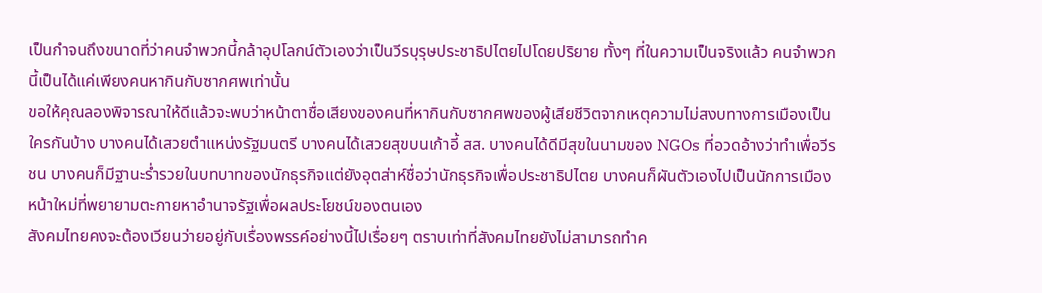เป็นกำจนถึงขนาดที่ว่าคนจำพวกนี้กล้าอุปโลกน์ตัวเองว่าเป็นวีรบุรุษประชาธิปไตยไปโดยปริยาย ทั้งๆ ที่ในความเป็นจริงแล้ว คนจำพวกนี้เป็นได้แค่เพียงคนหากินกับซากศพเท่านั้น
ขอให้คุณลองพิจารณาให้ดีแล้วจะพบว่าหน้าตาชื่อเสียงของคนที่หากินกับซากศพของผู้เสียชีวิตจากเหตุความไม่สงบทางการเมืองเป็นใครกันบ้าง บางคนได้เสวยตำแหน่งรัฐมนตรี บางคนได้เสวยสุขบนเก้าอี้ สส. บางคนได้ดีมีสุขในนามของ NGOs ที่อวดอ้างว่าทำเพื่อวีรชน บางคนก็มีฐานะร่ำรวยในบทบาทของนักธุรกิจแต่ยังอุตส่าห์ชื่อว่านักธุรกิจเพื่อประชาธิปไตย บางคนก็ผันตัวเองไปเป็นนักการเมืองหน้าใหม่ที่พยายามตะกายหาอำนาจรัฐเพื่อผลประโยชน์ของตนเอง
สังคมไทยคงจะต้องเวียนว่ายอยู่กับเรื่องพรรค์อย่างนี้ไปเรื่อยๆ ตราบเท่าที่สังคมไทยยังไม่สามารถทำค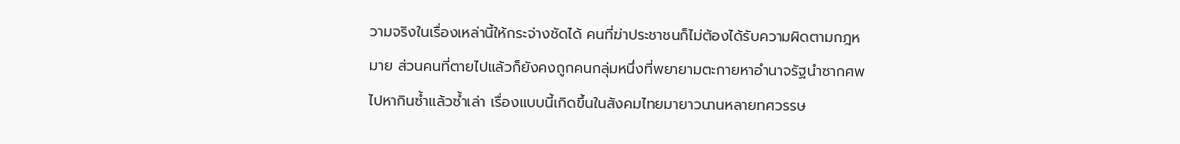วามจริงในเรื่องเหล่านี้ให้กระจ่างชัดได้ คนที่ฆ่าประชาชนก็ไม่ต้องได้รับความผิดตามกฎหมาย ส่วนคนที่ตายไปแล้วก็ยังคงถูกคนกลุ่มหนึ่งที่พยายามตะกายหาอำนาจรัฐนำซากศพไปหากินซ้ำแล้วซ้ำเล่า เรื่องแบบนี้เกิดขึ้นในสังคมไทยมายาวนานหลายทศวรรษ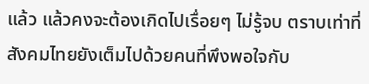แล้ว แล้วคงจะต้องเกิดไปเรื่อยๆ ไม่รู้จบ ตราบเท่าที่สังคมไทยยังเต็มไปด้วยคนที่พึงพอใจกับ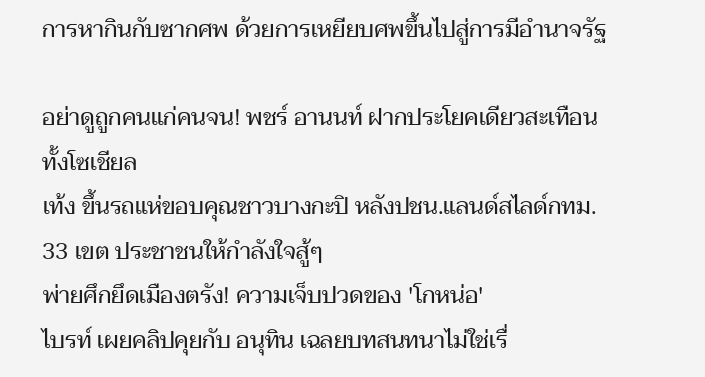การหากินกับซากศพ ด้วยการเหยียบศพขึ้นไปสู่การมีอำนาจรัฐ

อย่าดูถูกคนแก่คนจน! พชร์ อานนท์ ฝากประโยคเดียวสะเทือนทั้งโซเชียล
เท้ง ขึ้นรถแห่ขอบคุณชาวบางกะปิ หลังปชน.แลนด์สไลด์กทม. 33 เขต ประชาชนให้กำลังใจสู้ๆ
พ่ายศึกยึดเมืองตรัง! ความเจ็บปวดของ 'โกหน่อ'
ไบรท์ เผยคลิปคุยกับ อนุทิน เฉลยบทสนทนาไม่ใช่เรื่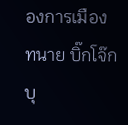องการเมือง
ทนาย บิ๊กโจ๊ก บุ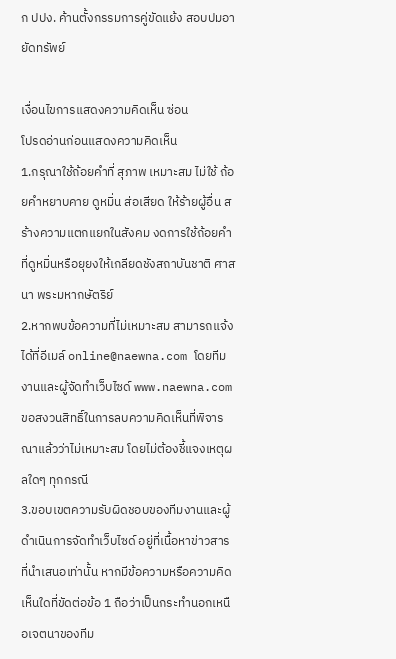ก ปปง. ค้านตั้งกรรมการคู่ขัดแย้ง สอบปมอายัดทรัพย์

เงื่อนไขการแสดงความคิดเห็น ซ่อน
โปรดอ่านก่อนแสดงความคิดเห็น
1.กรุณาใช้ถ้อยคำที่ สุภาพ เหมาะสม ไม่ใช้ ถ้อยคำหยาบคาย ดูหมิ่น ส่อเสียด ให้ร้ายผู้อื่น สร้างความแตกแยกในสังคม งดการใช้ถ้อยคำที่ดูหมิ่นหรือยุยงให้เกลียดชังสถาบันชาติ ศาสนา พระมหากษัตริย์
2.หากพบข้อความที่ไม่เหมาะสม สามารถแจ้งได้ที่อีเมล์ online@naewna.com โดยทีมงานและผู้จัดทำเว็บไซด์ www.naewna.com ขอสงวนสิทธิ์ในการลบความคิดเห็นที่พิจารณาแล้วว่าไม่เหมาะสม โดยไม่ต้องชี้แจงเหตุผลใดๆ ทุกกรณี
3.ขอบเขตความรับผิดชอบของทีมงานและผู้ดำเนินการจัดทำเว็บไซด์ อยู่ที่เนื้อหาข่าวสารที่นำเสนอเท่านั้น หากมีข้อความหรือความคิดเห็นใดที่ขัดต่อข้อ 1 ถือว่าเป็นกระทำนอกเหนือเจตนาของทีม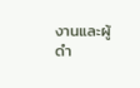งานและผู้ดำ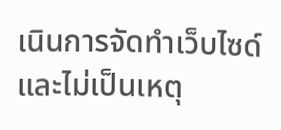เนินการจัดทำเว็บไซด์ และไม่เป็นเหตุ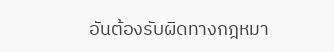อันต้องรับผิดทางกฎหมา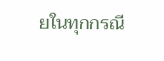ยในทุกกรณี